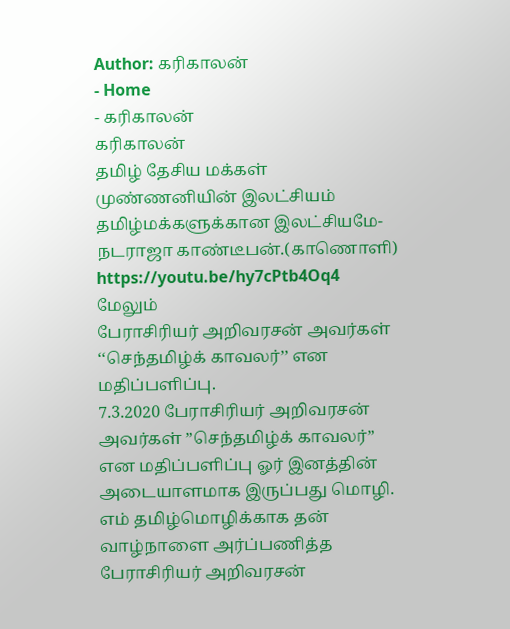Author: கரிகாலன்
- Home
- கரிகாலன்
கரிகாலன்
தமிழ் தேசிய மக்கள் முண்ணனியின் இலட்சியம் தமிழ்மக்களுக்கான இலட்சியமே-நடராஜா காண்டீபன்.(காணொளி)
https://youtu.be/hy7cPtb4Oq4
மேலும்
பேராசிரியர் அறிவரசன் அவர்கள் ‘‘செந்தமிழ்க் காவலர்’’ என மதிப்பளிப்பு.
7.3.2020 பேராசிரியர் அறிவரசன் அவர்கள் ”செந்தமிழ்க் காவலர்” என மதிப்பளிப்பு ஓர் இனத்தின் அடையாளமாக இருப்பது மொழி. எம் தமிழ்மொழிக்காக தன் வாழ்நாளை அர்ப்பணித்த பேராசிரியர் அறிவரசன்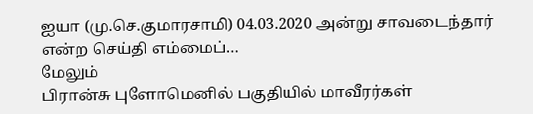ஐயா (மு.செ.குமாரசாமி) 04.03.2020 அன்று சாவடைந்தார் என்ற செய்தி எம்மைப்…
மேலும்
பிரான்சு புளோமெனில் பகுதியில் மாவீரர்கள்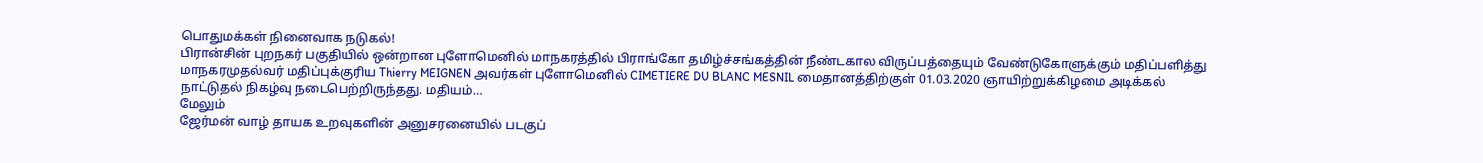பொதுமக்கள் நினைவாக நடுகல்!
பிரான்சின் புறநகர் பகுதியில் ஒன்றான புளோமெனில் மாநகரத்தில் பிராங்கோ தமிழ்ச்சங்கத்தின் நீண்டகால விருப்பத்தையும் வேண்டுகோளுக்கும் மதிப்பளித்து மாநகரமுதல்வர் மதிப்புக்குரிய Thierry MEIGNEN அவர்கள் புளோமெனில் CIMETIERE DU BLANC MESNIL மைதானத்திற்குள் 01.03.2020 ஞாயிற்றுக்கிழமை அடிக்கல் நாட்டுதல் நிகழ்வு நடைபெற்றிருந்தது. மதியம்…
மேலும்
ஜேர்மன் வாழ் தாயக உறவுகளின் அனுசரனையில் படகுப்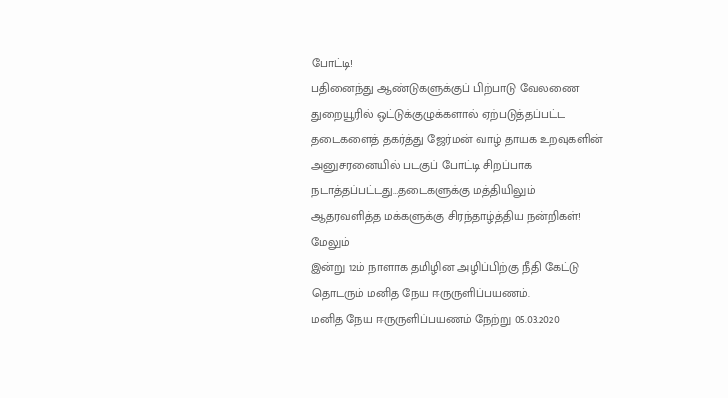போட்டி!
பதினைந்து ஆண்டுகளுக்குப் பிற்பாடு வேலணை துறையூரில் ஒட்டுக்குழுக்களால் ஏற்படுத்தப்பட்ட தடைகளைத் தகர்த்து ஜேர்மன் வாழ் தாயக உறவுகளின் அனுசரனையில் படகுப் போட்டி சிறப்பாக நடாத்தப்பட்டது…தடைகளுக்கு மத்தியிலும் ஆதரவளித்த மக்களுக்கு சிரந்தாழ்த்திய நன்றிகள்!
மேலும்
இன்று 12ம் நாளாக தமிழின அழிப்பிற்கு நீதி கேட்டு தொடரும் மனித நேய ஈருருளிப்பயணம்.
மனித நேய ஈருருளிப்பயணம் நேற்று 05.03.2020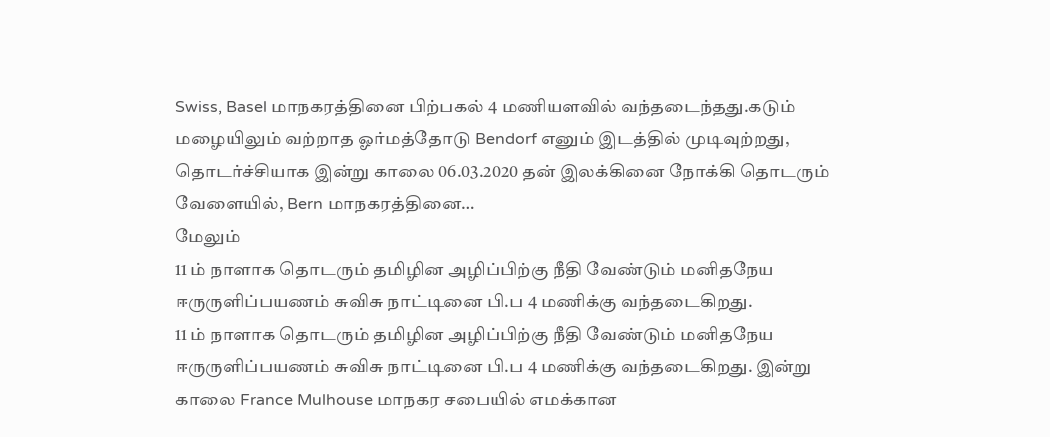Swiss, Basel மாநகரத்தினை பிற்பகல் 4 மணியளவில் வந்தடைந்தது.கடும் மழையிலும் வற்றாத ஓர்மத்தோடு Bendorf எனும் இடத்தில் முடிவுற்றது, தொடர்ச்சியாக இன்று காலை 06.03.2020 தன் இலக்கினை நோக்கி தொடரும் வேளையில், Bern மாநகரத்தினை…
மேலும்
11 ம் நாளாக தொடரும் தமிழின அழிப்பிற்கு நீதி வேண்டும் மனிதநேய ஈருருளிப்பயணம் சுவிசு நாட்டினை பி.ப 4 மணிக்கு வந்தடைகிறது.
11 ம் நாளாக தொடரும் தமிழின அழிப்பிற்கு நீதி வேண்டும் மனிதநேய ஈருருளிப்பயணம் சுவிசு நாட்டினை பி.ப 4 மணிக்கு வந்தடைகிறது. இன்று காலை France Mulhouse மாநகர சபையில் எமக்கான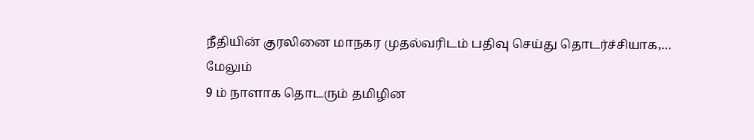நீதியின் குரலினை மாநகர முதல்வரிடம் பதிவு செய்து தொடர்ச்சியாக,…
மேலும்
9 ம் நாளாக தொடரும் தமிழின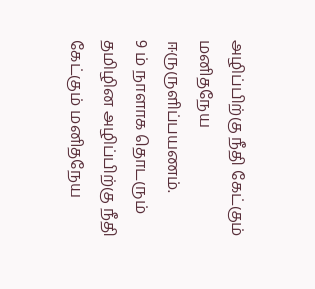அழிப்பிற்கு நீதி கேட்கும் மனிதநேய ஈருருளிப்பயணம்.
9 ம் நாளாக தொடரும் தமிழின அழிப்பிற்கு நீதி கேட்கும் மனிதநேய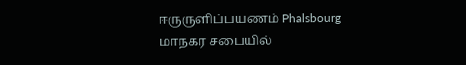ஈருருளிப்பயணம் Phalsbourg மாநகர சபையில்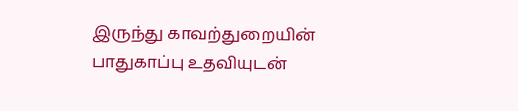இருந்து காவற்துறையின் பாதுகாப்பு உதவியுடன்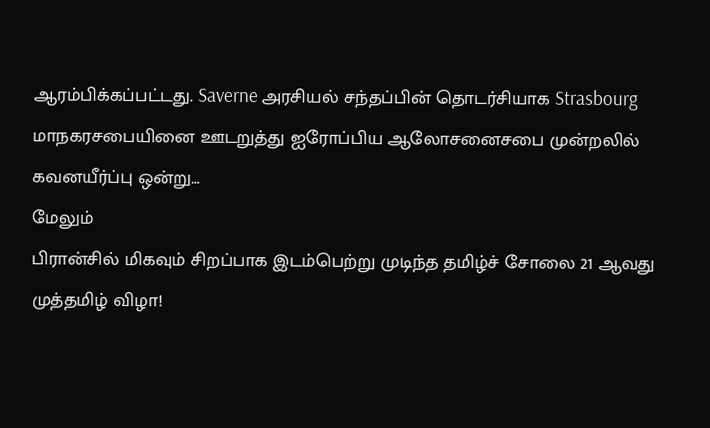ஆரம்பிக்கப்பட்டது. Saverne அரசியல் சந்தப்பின் தொடர்சியாக Strasbourg மாநகரசபையினை ஊடறுத்து ஐரோப்பிய ஆலோசனைசபை முன்றலில் கவனயீர்ப்பு ஒன்று…
மேலும்
பிரான்சில் மிகவும் சிறப்பாக இடம்பெற்று முடிந்த தமிழ்ச் சோலை 21 ஆவது முத்தமிழ் விழா!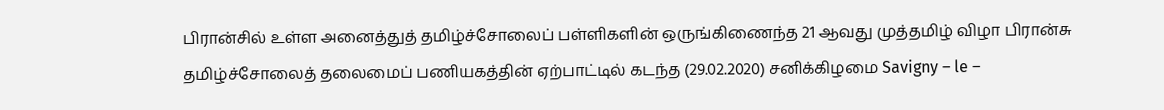பிரான்சில் உள்ள அனைத்துத் தமிழ்ச்சோலைப் பள்ளிகளின் ஒருங்கிணைந்த 21 ஆவது முத்தமிழ் விழா பிரான்சு தமிழ்ச்சோலைத் தலைமைப் பணியகத்தின் ஏற்பாட்டில் கடந்த (29.02.2020) சனிக்கிழமை Savigny – le –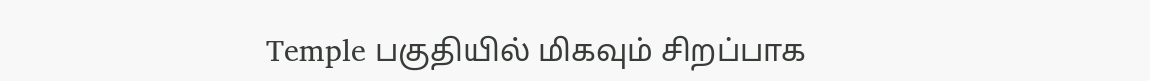Temple பகுதியில் மிகவும் சிறப்பாக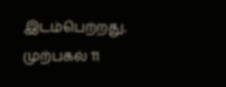இடம்பெற்றது. முற்பகல் 11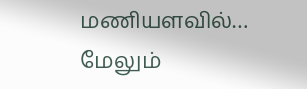மணியளவில்…
மேலும்